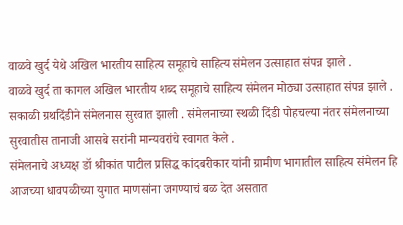वाळवे खुर्द येथे अखिल भारतीय साहित्य समूहाचे साहित्य संमेलन उत्साहात संपन्न झाले .
वाळवे खुर्द ता कागल अखिल भारतीय शब्द समूहाचे साहित्य संमेलन मोठ्या उत्साहात संपन्न झाले .
सकाळी ग्रथदिंडीने संमेलनास सुरवात झाली . संमेलनाच्या स्थळी दिंडी पोहचल्या नंतर संमेलनाच्या सुरवातीस तानाजी आसबे सरांनी मान्यवरांचे स्वागत केले .
संमेलनाचे अध्यक्ष डॉ श्रीकांत पाटील प्रसिद्ध कांदबरीकार यांनी ग्रामीण भागातील साहित्य संमेलन हि आजच्या धावपळीच्या युगात माणसांना जगण्याचं बळ देत असतात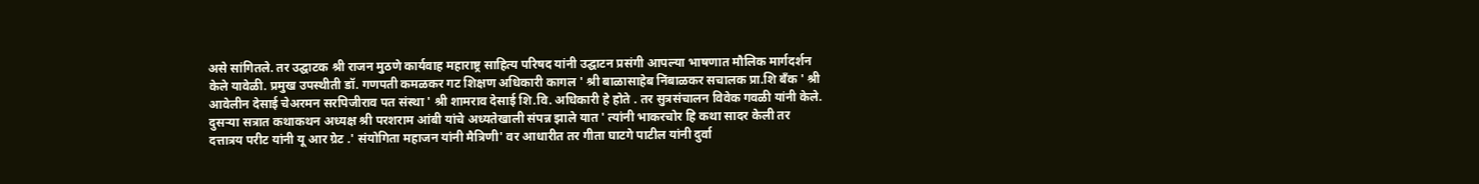असे सांगितले. तर उद्घाटक श्री राजन मुठणे कार्यवाह महाराष्ट्र साहित्य परिषद यांनी उद्घाटन प्रसंगी आपल्या भाषणात मौलिक मार्गदर्शन केले यावेळी. प्रमुख उपस्थीती डॉ. गणपती कमळकर गट शिक्षण अधिकारी कागल ' श्री बाळासाहेब निंबाळकर सचालक प्रा.शि बँक ' श्री आवेलीन देसाई चेअरमन सरपिजीराव पत संस्था ' श्री शामराव देसाई शि.वि. अधिकारी हे होते . तर सुत्रसंचालन विवेक गवळी यांनी केले.
दुसऱ्या सत्रात कथाकथन अध्यक्ष श्री परशराम आंबी यांचे अध्यतेखाली संपन्न झाले यात ' त्यांनी भाकरचोर हि कथा सादर केली तर दत्तात्रय परीट यांनी यू आर ग्रेट .' संयोगिता महाजन यांनी मैत्रिणी' वर आधारीत तर गीता घाटगे पाटील यांनी दुर्वा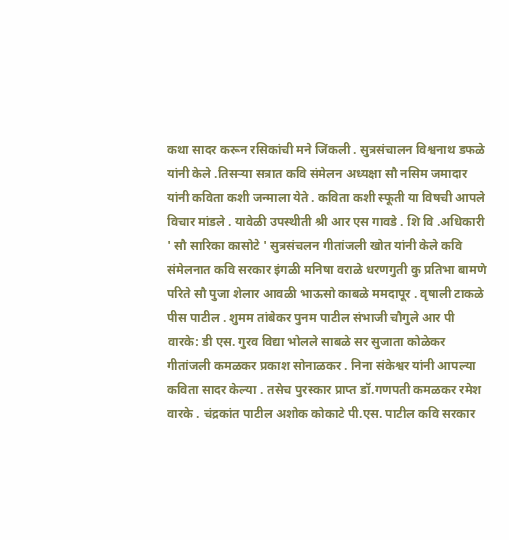कथा सादर करून रसिकांची मने जिंकली . सुत्रसंचालन विश्वनाथ डफळे यांनी केले .तिसऱ्या सत्रात कवि संमेलन अध्यक्षा सौ नसिम जमादार यांनी कविता कशी जन्माला येते . कविता कशी स्फूती या विषची आपले विचार मांडले . यावेळी उपस्थीती श्री आर एस गावडे . शि वि .अधिकारी ' सौ सारिका कासोटे ' सुत्रसंचलन गीतांजली खोत यांनी केले कवि संमेलनात कवि सरकार इंगळी मनिषा वराळे धरणगुती कु प्रतिभा बामणे परिते सौ पुजा शेलार आवळी भाऊसो काबळे ममदापूर . वृषाली टाकळे पीस पाटील . शुमम तांबेकर पुनम पाटील संभाजी चौगुले आर पी वारके: डी एस. गुरव विद्या भोलले साबळे सर सुजाता कोळेकर गीतांजली कमळकर प्रकाश सोनाळकर . निना संकेश्वर यांनी आपल्या कविता सादर केल्या . तसेच पुरस्कार प्राप्त डॉ.गणपती कमळकर रमेश वारके . चंद्रकांत पाटील अशोक कोकाटे पी.एस. पाटील कवि सरकार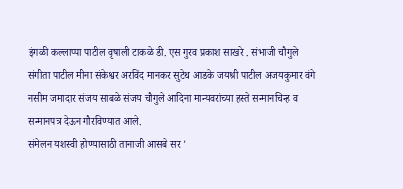इंगळी कल्लाप्पा पाटील वृषाली टाकळे डी. एस गुरव प्रकाश साखरे . संभाजी चौगुले संगीता पाटील मीना संकेश्वर अरविंद मानकर सुटेथ आडके जयश्री पाटील अजयकुमार वंगे नसीम जमादार संजय साबळे संजय चौगुले आदिना मान्यवरांच्या हस्ते सन्मानचिन्ह व सन्मानपत्र देऊन गौरविण्यात आले.
संमेलन यशस्वी होण्यासाठी तानाजी आसबे सर '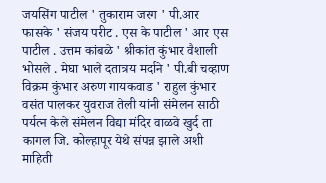जयसिंग पाटील ' तुकाराम जरग ' पी.आर फासके ' संजय परीट . एस के पाटील ' आर एस पाटील . उत्तम कांबळे ' श्रीकांत कुंभार वैशाली भोसले . मेघा भाले दतात्रय मर्दाने ' पी.बी चव्हाण विक्रम कुंभार अरुण गायकवाड ' राहुल कुंभार वसंत पालकर युवराज तेली यांनी संमेलन साठी पर्यत्न केले संमेलन विद्या मंदिर वाळवे खुर्द ता कागल जि. कोल्हापूर येथे संपन्न झाले अशी माहिती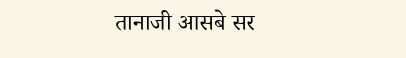तानाजी आसबे सर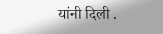यांनी दिली .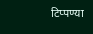टिप्पण्या